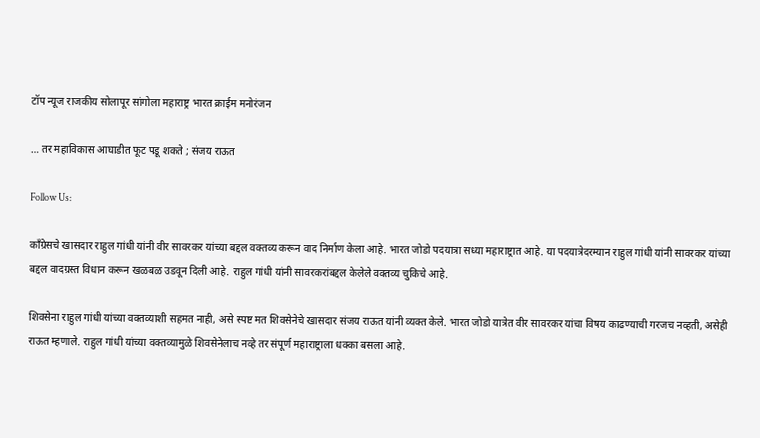टॉप न्यूज राजकीय सोलापूर सांगोला महाराष्ट्र भारत क्राईम मनोरंजन

… तर महाविकास आघाडीत फूट पडू शकते ; संजय राऊत

Follow Us:

काँग्रेसचे खासदार राहुल गांधी यांनी वीर सावरकर यांच्या बद्दल वक्तव्य करून वाद निर्माण केला आहे. भारत जोडो पदयात्रा सध्या महाराष्ट्रात आहे. या पदयात्रेदरम्यान राहुल गांधी यांनी सावरकर यांच्या बद्दल वादग्रस्त विधान करून खळबळ उडवून दिली आहे. राहुल गांधी यांनी सावरकरांबद्दल केलेले वक्तव्य चुकिचे आहे.

शिवसेना राहुल गांधी यांच्या वक्तव्याशी सहमत नाही, असे स्पष्ट मत शिवसेनेचे खासदार संजय राऊत यांनी व्यक्त केले. भारत जोडो यात्रेत वीर सावरकर यांचा विषय काढण्याची गरजच नव्हती, असेही राऊत म्हणाले. राहुल गांधी यांच्या वक्तव्यामुळे शिवसेनेलाच नव्हे तर संपूर्ण महाराष्ट्राला धक्का बसला आहे.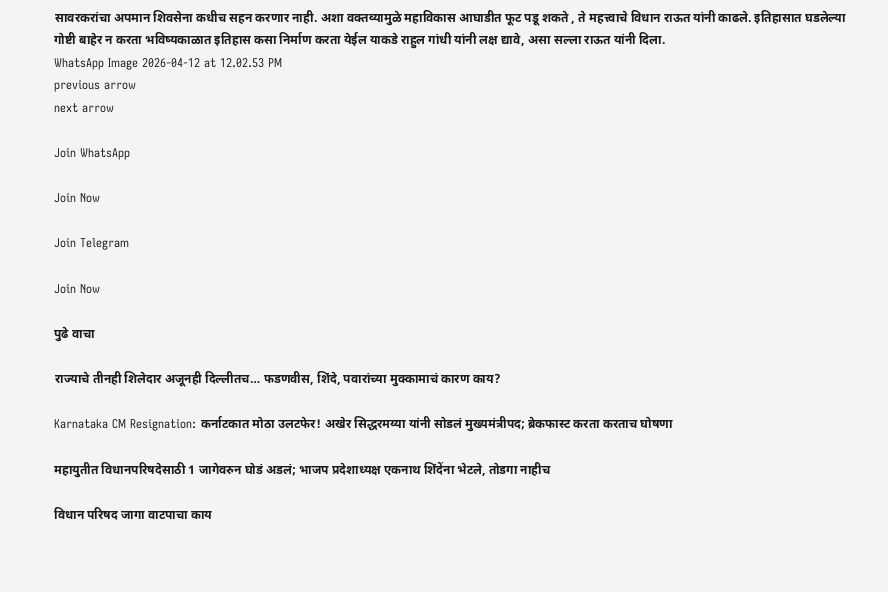सावरकरांचा अपमान शिवसेना कधीच सहन करणार नाही. अशा वक्तव्यामुळे महाविकास आघाडीत फूट पडू शकते , ते महत्त्वाचे विधान राऊत यांनी काढले. इतिहासात घडलेल्या गोष्टी बाहेर न करता भविष्यकाळात इतिहास कसा निर्माण करता येईल याकडे राहुल गांधी यांनी लक्ष द्यावे, असा सल्ला राऊत यांनी दिला.
WhatsApp Image 2026-04-12 at 12.02.53 PM
previous arrow
next arrow

Join WhatsApp

Join Now

Join Telegram

Join Now

पुढे वाचा

राज्याचे तीनही शिलेदार अजूनही दिल्लीतच… फडणवीस, शिंदे, पवारांच्या मुक्कामाचं कारण काय?

Karnataka CM Resignation: कर्नाटकात मोठा उलटफेर! अखेर सिद्धरमय्या यांनी सोडलं मुख्यमंत्रीपद; ब्रेकफास्ट करता करताच घोषणा

महायुतीत विधानपरिषदेसाठी 1 जागेवरुन घोडं अडलं; भाजप प्रदेशाध्यक्ष एकनाथ शिंदेंना भेटले, तोडगा नाहीच

विधान परिषद जागा वाटपाचा काय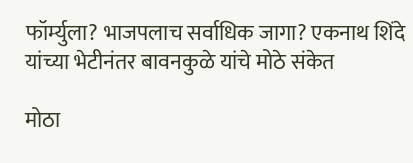फॉर्म्युला? भाजपलाच सर्वाधिक जागा? एकनाथ शिंदे यांच्या भेटीनंतर बावनकुळे यांचे मोठे संकेत

मोठा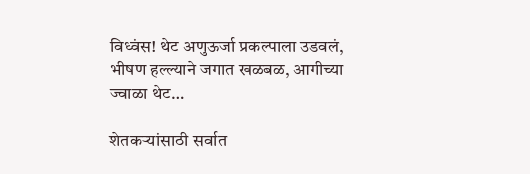विध्वंस! थेट अणुऊर्जा प्रकल्पाला उडवलं, भीषण हल्ल्याने जगात खळबळ, आगीच्या ज्वाळा थेट…

शेतकऱ्यांसाठी सर्वात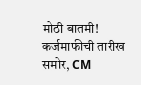मोठी बातमी! कर्जमाफीची तारीख समोर, CM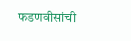फडणवीसांची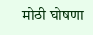मोठी घोषणा